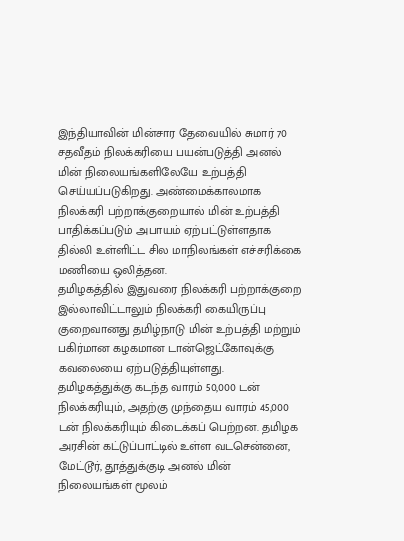இந்தியாவின் மின்சார தேவையில் சுமார் 70 சதவீதம் நிலக்கரியை பயன்படுத்தி அனல் மின் நிலையங்களிலேயே உற்பத்தி செய்யப்படுகிறது. அண்மைக்காலமாக நிலக்கரி பற்றாக்குறையால் மின் உற்பத்தி பாதிக்கப்படும் அபாயம் ஏற்பட்டுள்ளதாக தில்லி உள்ளிட்ட சில மாநிலங்கள் எச்சரிக்கை மணியை ஒலித்தன.
தமிழகத்தில் இதுவரை நிலக்கரி பற்றாக்குறை இல்லாவிட்டாலும் நிலக்கரி கையிருப்பு குறைவானது தமிழ்நாடு மின் உற்பத்தி மற்றும் பகிர்மான கழகமான டான்ஜெட்கோவுக்கு கவலையை ஏற்படுத்தியுள்ளது.
தமிழகத்துக்கு கடந்த வாரம் 50,000 டன் நிலக்கரியும், அதற்கு முந்தைய வாரம் 45,000 டன் நிலக்கரியும் கிடைக்கப் பெற்றன. தமிழக அரசின் கட்டுப்பாட்டில் உள்ள வடசென்னை, மேட்டூர், தூத்துக்குடி அனல் மின் நிலையங்கள் மூலம்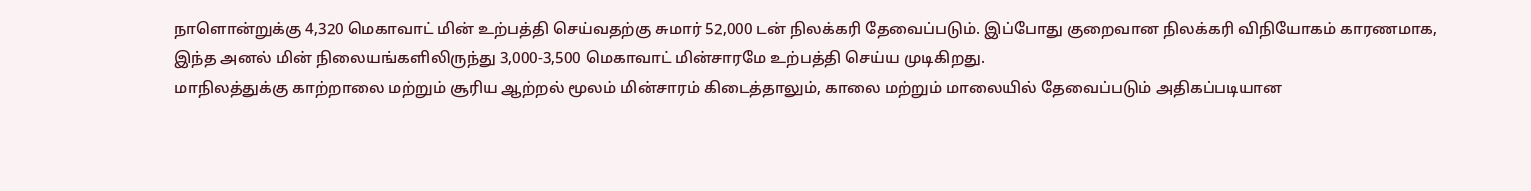நாளொன்றுக்கு 4,320 மெகாவாட் மின் உற்பத்தி செய்வதற்கு சுமார் 52,000 டன் நிலக்கரி தேவைப்படும். இப்போது குறைவான நிலக்கரி விநியோகம் காரணமாக, இந்த அனல் மின் நிலையங்களிலிருந்து 3,000-3,500 மெகாவாட் மின்சாரமே உற்பத்தி செய்ய முடிகிறது.
மாநிலத்துக்கு காற்றாலை மற்றும் சூரிய ஆற்றல் மூலம் மின்சாரம் கிடைத்தாலும், காலை மற்றும் மாலையில் தேவைப்படும் அதிகப்படியான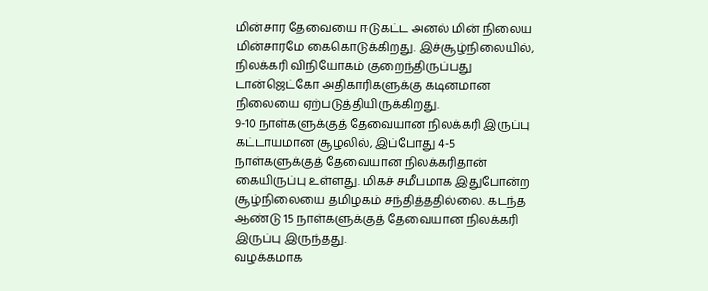மின்சார தேவையை ஈடுகட்ட அனல் மின் நிலைய மின்சாரமே கைகொடுக்கிறது. இச்சூழ்நிலையில், நிலக்கரி விநியோகம் குறைந்திருப்பது டான்ஜெட்கோ அதிகாரிகளுக்கு கடினமான நிலையை ஏற்படுத்தியிருக்கிறது.
9-10 நாள்களுக்குத் தேவையான நிலக்கரி இருப்பு கட்டாயமான சூழலில், இப்போது 4-5 நாள்களுக்குத் தேவையான நிலக்கரிதான் கையிருப்பு உள்ளது. மிகச் சமீபமாக இதுபோன்ற சூழ்நிலையை தமிழகம் சந்தித்ததில்லை. கடந்த ஆண்டு 15 நாள்களுக்குத் தேவையான நிலக்கரி இருப்பு இருந்தது.
வழக்கமாக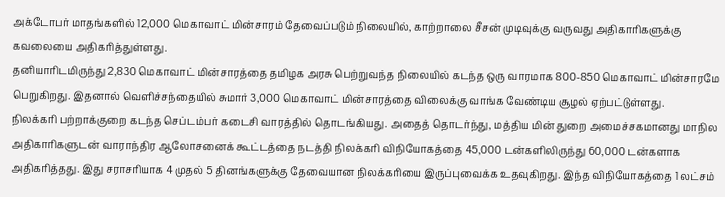அக்டோபர் மாதங்களில் 12,000 மெகாவாட் மின்சாரம் தேவைப்படும் நிலையில், காற்றாலை சீசன் முடிவுக்கு வருவது அதிகாரிகளுக்கு கவலையை அதிகரித்துள்ளது.
தனியாரிடமிருந்து 2,830 மெகாவாட் மின்சாரத்தை தமிழக அரசு பெற்றுவந்த நிலையில் கடந்த ஒரு வாரமாக 800-850 மெகாவாட் மின்சாரமே பெறுகிறது. இதனால் வெளிச்சந்தையில் சுமார் 3,000 மெகாவாட் மின்சாரத்தை விலைக்கு வாங்க வேண்டிய சூழல் ஏற்பட்டுள்ளது.
நிலக்கரி பற்றாக்குறை கடந்த செப்டம்பர் கடைசி வாரத்தில் தொடங்கியது. அதைத் தொடர்ந்து, மத்திய மின் துறை அமைச்சகமானது மாநில அதிகாரிகளுடன் வாராந்திர ஆலோசனைக் கூட்டத்தை நடத்தி நிலக்கரி விநியோகத்தை 45,000 டன்களிலிருந்து 60,000 டன்களாக அதிகரித்தது. இது சராசரியாக 4 முதல் 5 தினங்களுக்கு தேவையான நிலக்கரியை இருப்புவைக்க உதவுகிறது. இந்த விநியோகத்தை 1 லட்சம்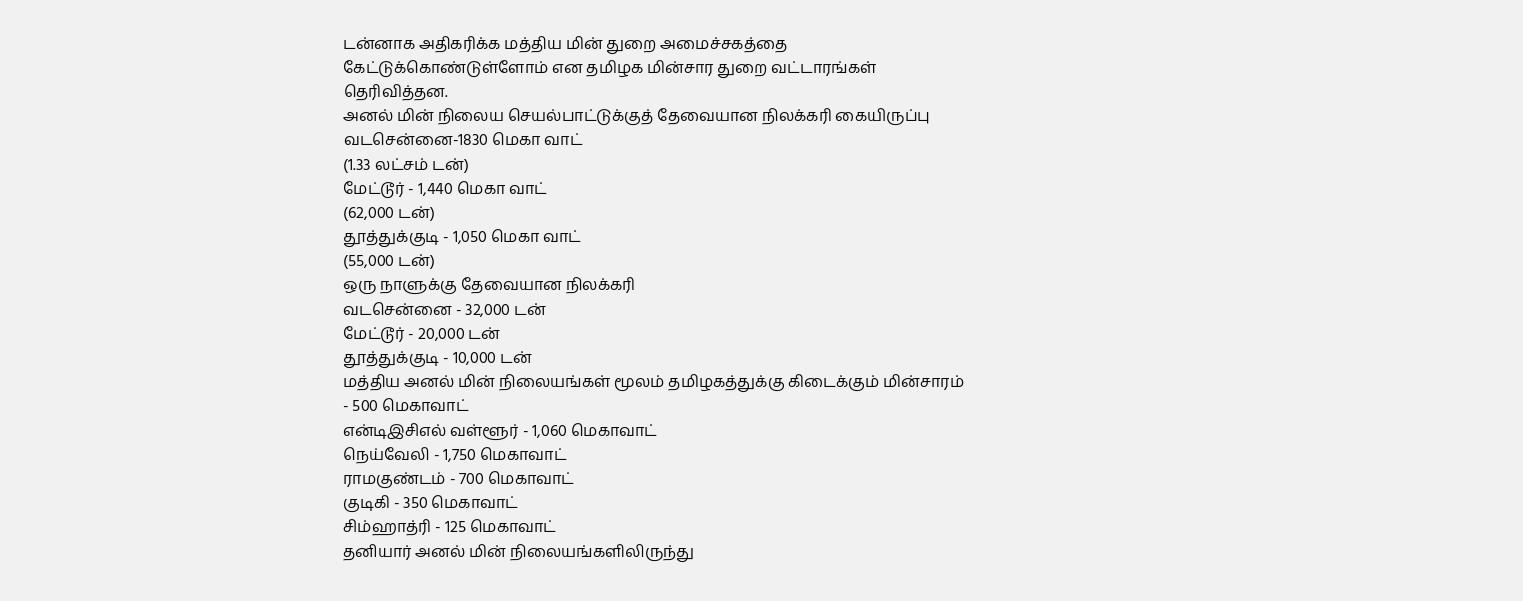டன்னாக அதிகரிக்க மத்திய மின் துறை அமைச்சகத்தை கேட்டுக்கொண்டுள்ளோம் என தமிழக மின்சார துறை வட்டாரங்கள் தெரிவித்தன.
அனல் மின் நிலைய செயல்பாட்டுக்குத் தேவையான நிலக்கரி கையிருப்பு
வடசென்னை-1830 மெகா வாட்
(1.33 லட்சம் டன்)
மேட்டூர் - 1,440 மெகா வாட்
(62,000 டன்)
தூத்துக்குடி - 1,050 மெகா வாட்
(55,000 டன்)
ஒரு நாளுக்கு தேவையான நிலக்கரி
வடசென்னை - 32,000 டன்
மேட்டூர் - 20,000 டன்
தூத்துக்குடி - 10,000 டன்
மத்திய அனல் மின் நிலையங்கள் மூலம் தமிழகத்துக்கு கிடைக்கும் மின்சாரம்
- 500 மெகாவாட்
என்டிஇசிஎல் வள்ளூர் - 1,060 மெகாவாட்
நெய்வேலி - 1,750 மெகாவாட்
ராமகுண்டம் - 700 மெகாவாட்
குடிகி - 350 மெகாவாட்
சிம்ஹாத்ரி - 125 மெகாவாட்
தனியார் அனல் மின் நிலையங்களிலிருந்து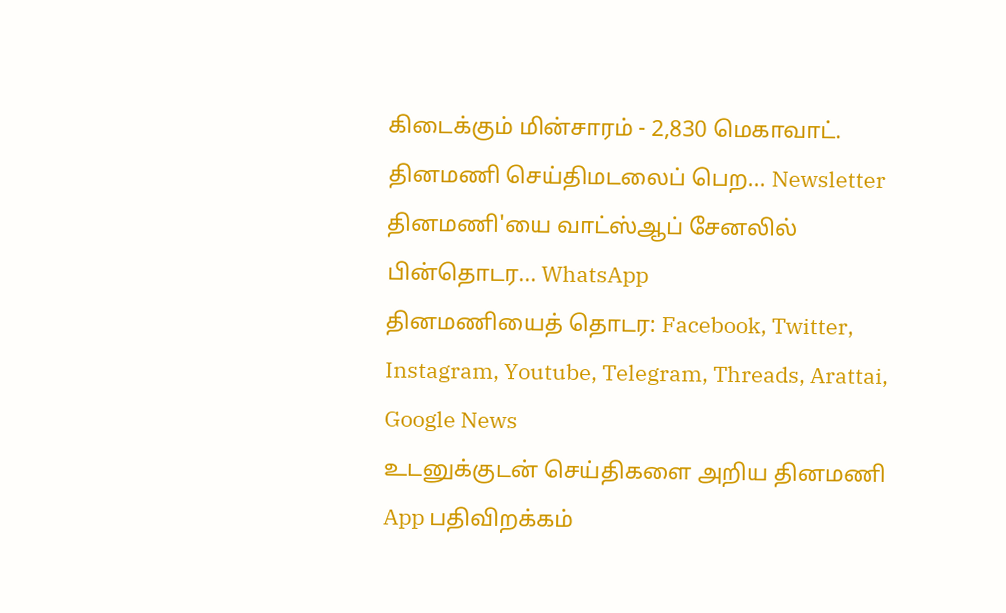கிடைக்கும் மின்சாரம் - 2,830 மெகாவாட்.
தினமணி செய்திமடலைப் பெற... Newsletter
தினமணி'யை வாட்ஸ்ஆப் சேனலில் பின்தொடர... WhatsApp
தினமணியைத் தொடர: Facebook, Twitter, Instagram, Youtube, Telegram, Threads, Arattai, Google News
உடனுக்குடன் செய்திகளை அறிய தினமணி App பதிவிறக்கம்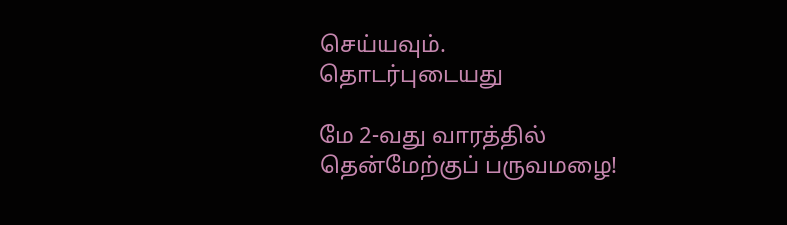செய்யவும்.
தொடர்புடையது

மே 2-வது வாரத்தில் தென்மேற்குப் பருவமழை!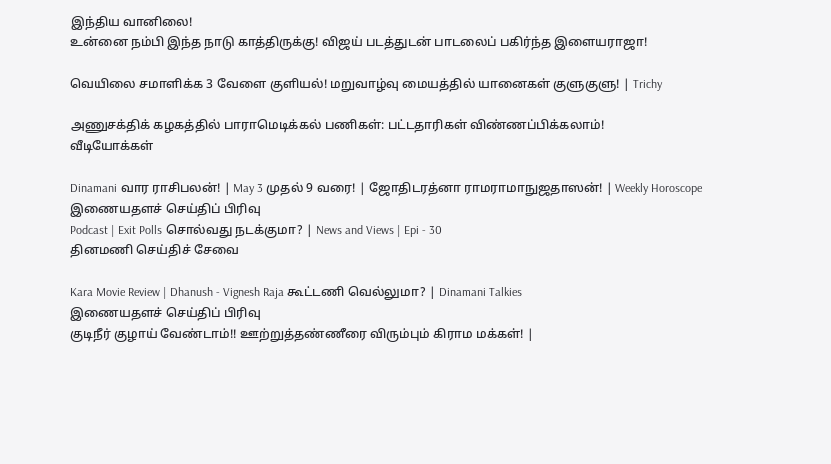இந்திய வானிலை!
உன்னை நம்பி இந்த நாடு காத்திருக்கு! விஜய் படத்துடன் பாடலைப் பகிர்ந்த இளையராஜா!

வெயிலை சமாளிக்க 3 வேளை குளியல்! மறுவாழ்வு மையத்தில் யானைகள் குளுகுளு! | Trichy

அணுசக்திக் கழகத்தில் பாராமெடிக்கல் பணிகள்: பட்டதாரிகள் விண்ணப்பிக்கலாம்!
வீடியோக்கள்

Dinamani வார ராசிபலன்! | May 3 முதல் 9 வரை! | ஜோதிடரத்னா ராமராமாநுஜதாஸன்! | Weekly Horoscope
இணையதளச் செய்திப் பிரிவு
Podcast | Exit Polls சொல்வது நடக்குமா? | News and Views | Epi - 30
தினமணி செய்திச் சேவை

Kara Movie Review | Dhanush - Vignesh Raja கூட்டணி வெல்லுமா? | Dinamani Talkies
இணையதளச் செய்திப் பிரிவு
குடிநீர் குழாய் வேண்டாம்!! ஊற்றுத்தண்ணீரை விரும்பும் கிராம மக்கள்! |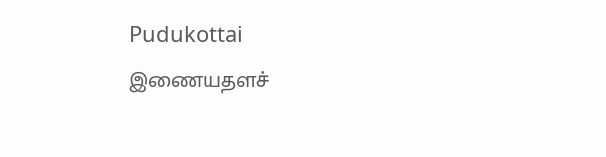Pudukottai
இணையதளச்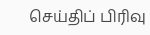செய்திப் பிரிவு